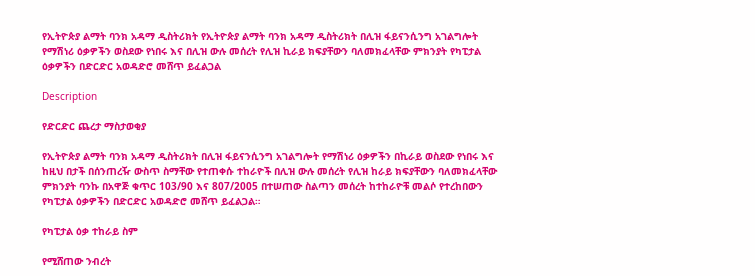የኢትዮጵያ ልማት ባንክ አዳማ ዲስትሪክት የኢትዮጵያ ልማት ባንክ አዳማ ዲስትሪክት በሊዝ ፋይናንሲንግ አገልግሎት የማሽነሪ ዕቃዎችን ወስደው የነበሩ እና በሊዝ ውሉ መሰረት የሊዝ ኪራይ ክፍያቸውን ባለመክፈላቸው ምክንያት የካፒታል ዕቃዎችን በድርድር አወዳድሮ መሸጥ ይፈልጋል

Description

የድርድር ጨረታ ማስታወቂያ

የኢትዮጵያ ልማት ባንክ አዳማ ዲስትሪክት በሊዝ ፋይናንሲንግ አገልግሎት የማሽነሪ ዕቃዎችን በኪራይ ወስደው የነበሩ እና ከዚህ በታች በሰንጠረዥ ውስጥ ስማቸው የተጠቀሱ ተከራዮች በሊዝ ውሉ መሰረት የሊዝ ከራይ ክፍያቸውን ባለመክፈላቸው ምክንያት ባንኩ በአዋጅ ቁጥር 103/90 እና 807/2005 በተሠጠው ስልጣን መሰረት ከተከራዮቹ መልሶ የተረከበውን የካፒታል ዕቃዎችን በድርድር አወዳድሮ መሸጥ ይፈልጋል።

የካፒታል ዕቃ ተከራይ ስም

የሚሸጠው ንብረት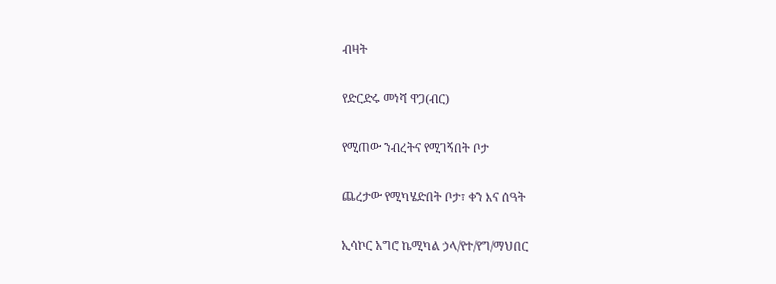ብዛት

የድርድሩ መነሻ ዋጋ(ብር)

የሚጠው ንብረትና የሚገኝበት ቦታ

ጨረታው የሚካሄድበት ቦታ፣ ቀን እና ሰዓት

ኢሳኮር አግሮ ኬሚካል ኃላ/የተ/የግ/ማህበር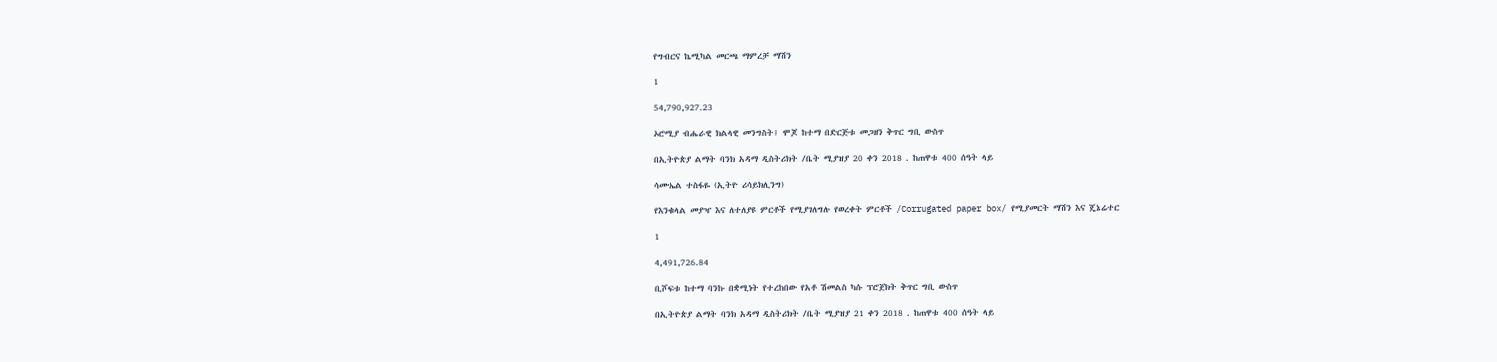የግብርና ኬሚካል መርጫ ማምረቻ ማሽን

1

54,790,927.23

ኦሮሚያ ብሔራዊ ክልላዊ መንግስት፤ ሞጆ ከተማ በድርጅቱ መጋዘን ቅጥር ግቢ ውስጥ

በኢትዮጵያ ልማት ባንክ አዳማ ዲስትሪክት /ቤት ሚያዝያ 20 ቀን 2018 . ከጠዋቱ 400 ሰዓት ላይ

ሳሙኤል ተስፋዬ (ኢትዮ ሪሳይክሊንግ)

የእንቁላል መያዣ እና ለተለያዩ ምርቶች የሚያገለግሉ የወረቀት ምርቶች /Corrugated paper box/ የሚያመርት ማሽን እና ጄኔሬተር

1

4,491,726.84

ቢሾፍቱ ከተማ ባንኩ በቋሚነት የተረከበው የአቶ ሽመልስ ካሱ ፕሮጀክት ቅጥር ግቢ ውስጥ

በኢትዮጵያ ልማት ባንክ አዳማ ዲስትሪክት /ቤት ሚያዝያ 21 ቀን 2018 . ከጠዋቱ 400 ሰዓት ላይ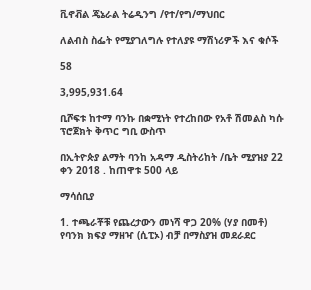ቪኖቭል ጄኔራል ትሬዲንግ /የተ/የግ/ማህበር

ለልብስ ስፌት የሚያገለግሉ የተለያዩ ማሽነሪዎች እና ቁሶች

58

3,995,931.64

ቢሾፍቱ ከተማ ባንኩ በቋሚነት የተረከበው የአቶ ሽመልስ ካሱ ፕሮጀክት ቅጥር ግቢ ውስጥ

በኢትዮጵያ ልማት ባንከ አዳማ ዲስትሪከት /ቤት ሚያዝያ 22 ቀን 2018 . ከጠዋቱ 500 ላይ

ማሳሰቢያ

1. ተጫራቾቹ የጨረታውን መነሻ ዋጋ 20% (ሃያ በመቶ) የባንክ ክፍያ ማዘዣ (ሲፒኦ) ብቻ በማስያዝ መደራደር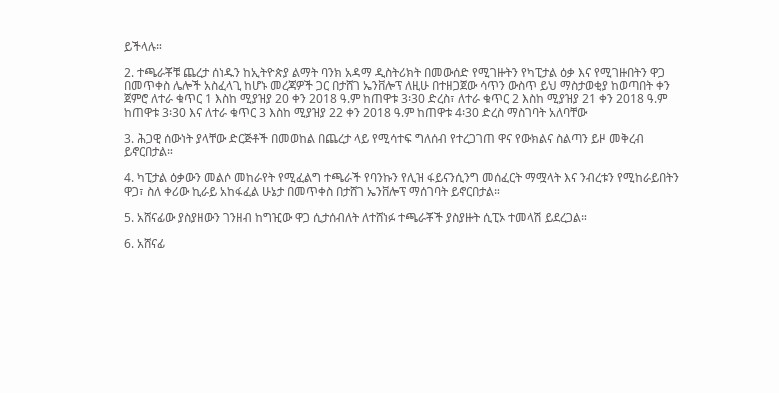ይችላሉ።

2. ተጫራቾቹ ጨረታ ሰነዱን ከኢትዮጵያ ልማት ባንክ አዳማ ዲስትሪክት በመውሰድ የሚገዙትን የካፒታል ዕቃ እና የሚገዙበትን ዋጋ በመጥቀስ ሌሎች አስፈላጊ ከሆኑ መረጃዎች ጋር በታሸገ ኤንቨሎፕ ለዚሁ በተዘጋጀው ሳጥን ውስጥ ይህ ማስታወቂያ ከወጣበት ቀን ጀምሮ ለተራ ቁጥር 1 እስከ ሚያዝያ 20 ቀን 2018 ዓ.ም ከጠዋቱ 3፡30 ድረስ፣ ለተራ ቁጥር 2 እስከ ሚያዝያ 21 ቀን 2018 ዓ.ም ከጠዋቱ 3፡30 እና ለተራ ቁጥር 3 እስከ ሚያዝያ 22 ቀን 2018 ዓ.ም ከጠዋቱ 4፡30 ድረስ ማስገባት አለባቸው

3. ሕጋዊ ሰውነት ያላቸው ድርጅቶች በመወከል በጨረታ ላይ የሚሳተፍ ግለሰብ የተረጋገጠ ዋና የውክልና ስልጣን ይዞ መቅረብ ይኖርበታል።

4. ካፒታል ዕቃውን መልሶ መከራየት የሚፈልግ ተጫራች የባንኩን የሊዝ ፋይናንሲንግ መሰፈርት ማሟላት እና ንብረቱን የሚከራይበትን ዋጋ፣ ስለ ቀሪው ኪራይ አከፋፈል ሁኔታ በመጥቀስ በታሸገ ኤንቨሎፕ ማሰገባት ይኖርበታል።

5. አሸናፊው ያስያዘውን ገንዘብ ከግዢው ዋጋ ሲታሰብለት ለተሸነፉ ተጫራቾች ያስያዙት ሲፒኦ ተመላሽ ይደረጋል።

6. አሸናፊ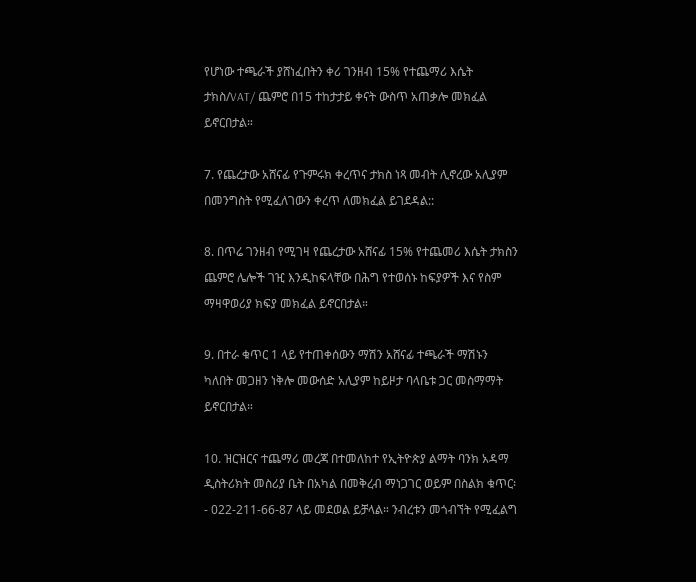የሆነው ተጫራች ያሸነፈበትን ቀሪ ገንዘብ 15% የተጨማሪ እሴት ታክስ/VAT/ ጨምሮ በ15 ተከታታይ ቀናት ውስጥ አጠቃሎ መክፈል ይኖርበታል።

7. የጨረታው አሸናፊ የጉምሩክ ቀረጥና ታክስ ነጻ መብት ሊኖረው አሊያም በመንግስት የሚፈለገውን ቀረጥ ለመክፈል ይገደዳል::

8. በጥሬ ገንዘብ የሚገዛ የጨረታው አሸናፊ 15% የተጨመሪ እሴት ታክስን ጨምሮ ሌሎች ገዢ እንዲከፍላቸው በሕግ የተወሰኑ ከፍያዎች እና የስም ማዛዋወሪያ ክፍያ መክፈል ይኖርበታል።

9. በተራ ቁጥር 1 ላይ የተጠቀሰውን ማሽን አሸናፊ ተጫራች ማሽኑን ካለበት መጋዘን ነቅሎ መውሰድ አሊያም ከይዞታ ባላቤቱ ጋር መስማማት ይኖርበታል።

10. ዝርዝርና ተጨማሪ መረጃ በተመለከተ የኢትዮጵያ ልማት ባንክ አዳማ ዲስትሪክት መስሪያ ቤት በአካል በመቅረብ ማነጋገር ወይም በስልክ ቁጥር፡- 022-211-66-87 ላይ መደወል ይቻላል። ንብረቱን መጎብኘት የሚፈልግ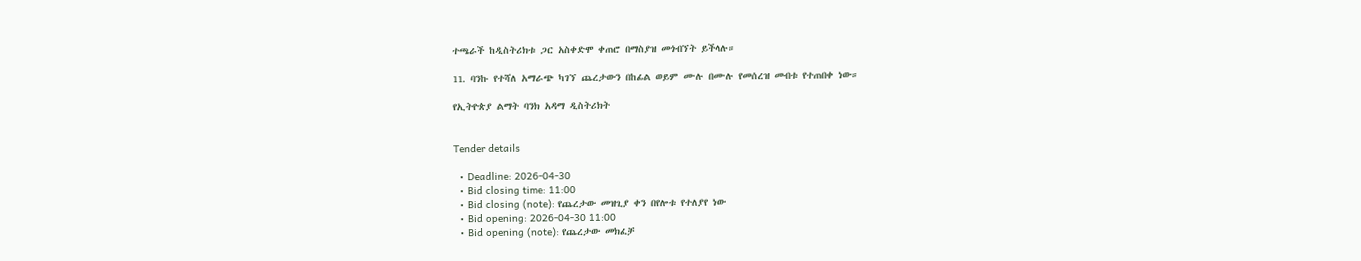ተጫራች ከዲስትሪክቱ ጋር አስቀድሞ ቀጠሮ በማስያዝ መጎብኘት ይችላሉ።

11. ባንኩ የተሻለ አማራጭ ካገኘ ጨረታውን በከፊል ወይም ሙሉ በሙሉ የመሰረዝ መብቱ የተጠበቀ ነው።

የኢትዮጵያ ልማት ባንክ አዳማ ዲስትሪክት


Tender details

  • Deadline: 2026-04-30
  • Bid closing time: 11:00
  • Bid closing (note): የጨረታው መዝጊያ ቀን በየሎቱ የተለያየ ነው
  • Bid opening: 2026-04-30 11:00
  • Bid opening (note): የጨረታው መክፈቻ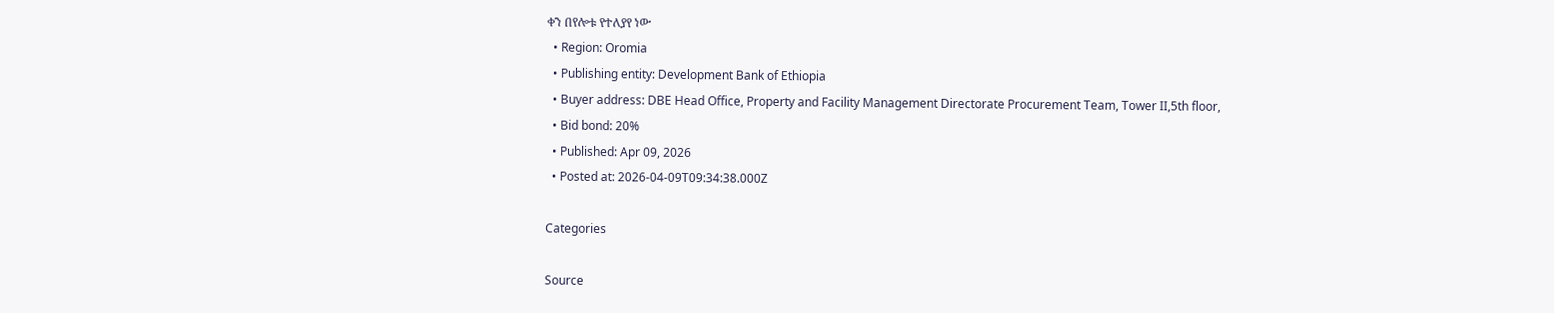ቀን በየሎቱ የተለያየ ነው
  • Region: Oromia
  • Publishing entity: Development Bank of Ethiopia
  • Buyer address: DBE Head Office, Property and Facility Management Directorate Procurement Team, Tower II,5th floor,
  • Bid bond: 20%
  • Published: Apr 09, 2026
  • Posted at: 2026-04-09T09:34:38.000Z

Categories

Source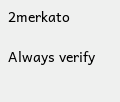2merkato

Always verify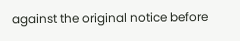against the original notice before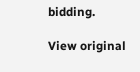bidding.

View original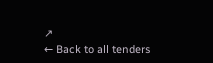↗
← Back to all tenders